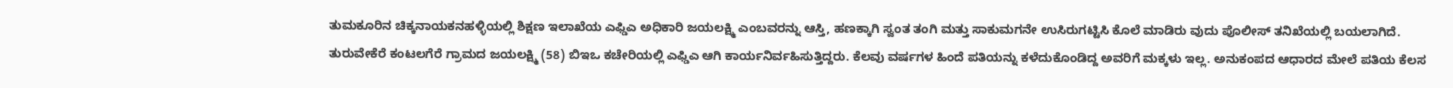ತುಮಕೂರಿನ ಚಿಕ್ಕನಾಯಕನಹಳ್ಳಿಯಲ್ಲಿ ಶಿಕ್ಷಣ ಇಲಾಖೆಯ ಎಫ್ಡಿಎ ಅಧಿಕಾರಿ ಜಯಲಕ್ಷ್ಮಿ ಎಂಬವರನ್ನು ಆಸ್ತಿ, ಹಣಕ್ಕಾಗಿ ಸ್ವಂತ ತಂಗಿ ಮತ್ತು ಸಾಕುಮಗನೇ ಉಸಿರುಗಟ್ಟಿಸಿ ಕೊಲೆ ಮಾಡಿರು ವುದು ಪೊಲೀಸ್ ತನಿಖೆಯಲ್ಲಿ ಬಯಲಾಗಿದೆ.
ತುರುವೇಕೆರೆ ಕಂಟಲಗೆರೆ ಗ್ರಾಮದ ಜಯಲಕ್ಷ್ಮಿ (58) ಬಿಇಒ ಕಚೇರಿಯಲ್ಲಿ ಎಫ್ಡಿಎ ಆಗಿ ಕಾರ್ಯನಿರ್ವಹಿಸುತ್ತಿದ್ದರು. ಕೆಲವು ವರ್ಷಗಳ ಹಿಂದೆ ಪತಿಯನ್ನು ಕಳೆದುಕೊಂಡಿದ್ದ ಅವರಿಗೆ ಮಕ್ಕಳು ಇಲ್ಲ. ಅನುಕಂಪದ ಆಧಾರದ ಮೇಲೆ ಪತಿಯ ಕೆಲಸ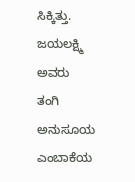ಸಿಕ್ಕಿತ್ತು. ಜಯಲಕ್ಷ್ಮಿ ಅವರು ತಂಗಿ ಅನುಸೂಯ ಎಂಬಾಕೆಯ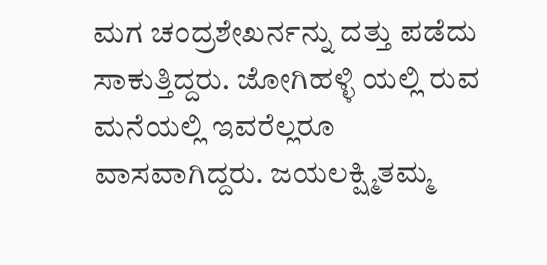ಮಗ ಚಂದ್ರಶೇಖರ್ನನ್ನು ದತ್ತು ಪಡೆದು ಸಾಕುತ್ತಿದ್ದರು. ಜೋಗಿಹಳ್ಳಿ ಯಲ್ಲಿ ರುವ ಮನೆಯಲ್ಲಿ ಇವರೆಲ್ಲರೂ ವಾಸವಾಗಿದ್ದರು. ಜಯಲಕ್ಷ್ಮಿತಮ್ಮ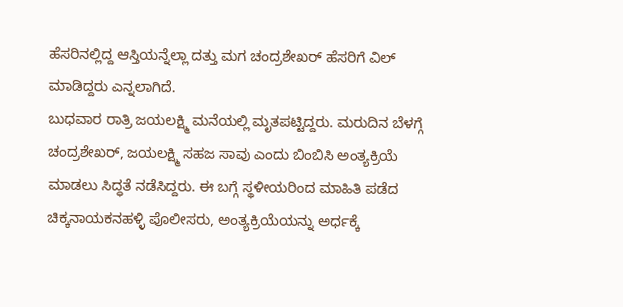ಹೆಸರಿನಲ್ಲಿದ್ದ ಆಸ್ತಿಯನ್ನೆಲ್ಲಾ ದತ್ತು ಮಗ ಚಂದ್ರಶೇಖರ್ ಹೆಸರಿಗೆ ವಿಲ್ ಮಾಡಿದ್ದರು ಎನ್ನಲಾಗಿದೆ.
ಬುಧವಾರ ರಾತ್ರಿ ಜಯಲಕ್ಷ್ಮಿ ಮನೆಯಲ್ಲಿ ಮೃತಪಟ್ಟಿದ್ದರು. ಮರುದಿನ ಬೆಳಗ್ಗೆ ಚಂದ್ರಶೇಖರ್, ಜಯಲಕ್ಷ್ಮಿ ಸಹಜ ಸಾವು ಎಂದು ಬಿಂಬಿಸಿ ಅಂತ್ಯಕ್ರಿಯೆ ಮಾಡಲು ಸಿದ್ಧತೆ ನಡೆಸಿದ್ದರು. ಈ ಬಗ್ಗೆ ಸ್ಥಳೀಯರಿಂದ ಮಾಹಿತಿ ಪಡೆದ ಚಿಕ್ಕನಾಯಕನಹಳ್ಳಿ ಪೊಲೀಸರು, ಅಂತ್ಯಕ್ರಿಯೆಯನ್ನು ಅರ್ಧಕ್ಕೆ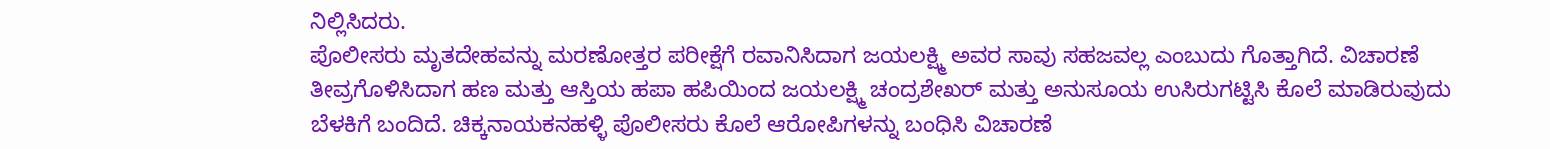ನಿಲ್ಲಿಸಿದರು.
ಪೊಲೀಸರು ಮೃತದೇಹವನ್ನು ಮರಣೋತ್ತರ ಪರೀಕ್ಷೆಗೆ ರವಾನಿಸಿದಾಗ ಜಯಲಕ್ಷ್ಮಿ ಅವರ ಸಾವು ಸಹಜವಲ್ಲ ಎಂಬುದು ಗೊತ್ತಾಗಿದೆ. ವಿಚಾರಣೆ ತೀವ್ರಗೊಳಿಸಿದಾಗ ಹಣ ಮತ್ತು ಆಸ್ತಿಯ ಹಪಾ ಹಪಿಯಿಂದ ಜಯಲಕ್ಷ್ಮಿ ಚಂದ್ರಶೇಖರ್ ಮತ್ತು ಅನುಸೂಯ ಉಸಿರುಗಟ್ಟಿಸಿ ಕೊಲೆ ಮಾಡಿರುವುದು ಬೆಳಕಿಗೆ ಬಂದಿದೆ. ಚಿಕ್ಕನಾಯಕನಹಳ್ಳಿ ಪೊಲೀಸರು ಕೊಲೆ ಆರೋಪಿಗಳನ್ನು ಬಂಧಿಸಿ ವಿಚಾರಣೆ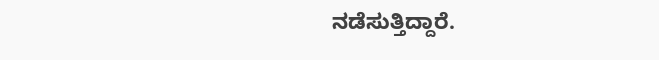ನಡೆಸುತ್ತಿದ್ದಾರೆ.